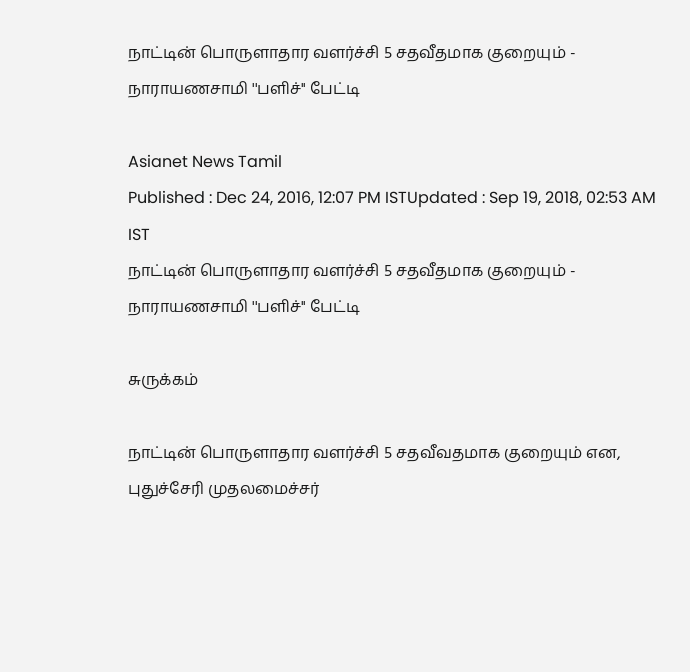நாட்டின் பொருளாதார வளர்ச்சி 5 சதவீதமாக குறையும் - நாராயணசாமி ''பளிச்'' பேட்டி

Asianet News Tamil
Published : Dec 24, 2016, 12:07 PM ISTUpdated : Sep 19, 2018, 02:53 AM IST
நாட்டின் பொருளாதார வளர்ச்சி 5 சதவீதமாக குறையும் - நாராயணசாமி ''பளிச்'' பேட்டி

சுருக்கம்

நாட்டின் பொருளாதார வளர்ச்சி 5 சதவீவதமாக குறையும் என, புதுச்சேரி முதலமைச்சர்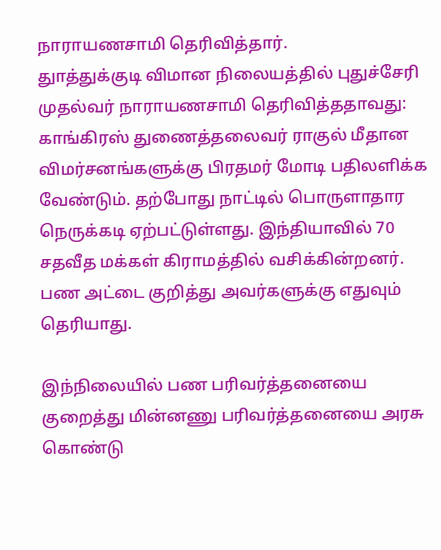நாராயணசாமி தெரிவித்தார்.
துாத்துக்குடி விமான நிலையத்தில் புதுச்சேரி முதல்வர் நாராயணசாமி தெரிவித்ததாவது: காங்கிரஸ் துணைத்தலைவர் ராகுல் மீதான விமர்சனங்களுக்கு பிரதமர் மோடி பதிலளிக்க வேண்டும். தற்போது நாட்டில் பொருளாதார நெருக்கடி ஏற்பட்டுள்ளது. இந்தியாவில் 70 சதவீத மக்கள் கிராமத்தில் வசிக்கின்றனர். பண அட்டை குறித்து அவர்களுக்கு எதுவும் தெரியாது.

இந்நிலையில் பண பரிவர்த்தனையை குறைத்து மின்னணு பரிவர்த்தனையை அரசு கொண்டு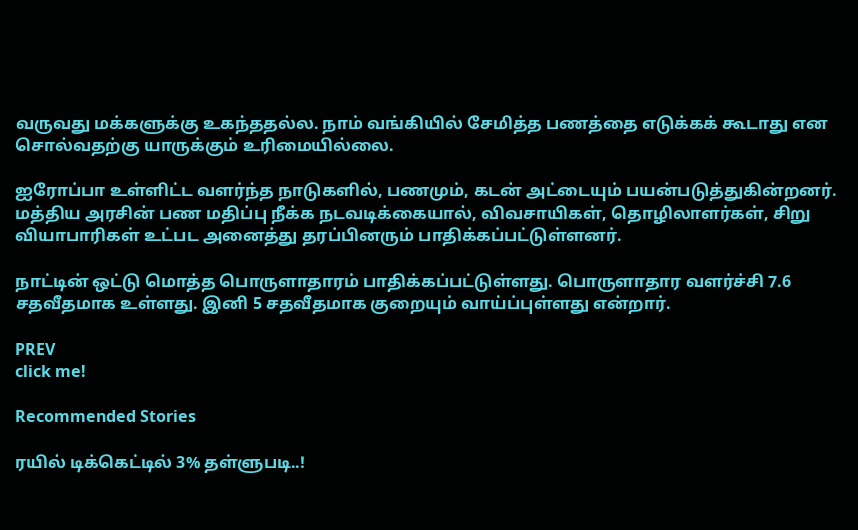வருவது மக்களுக்கு உகந்ததல்ல. நாம் வங்கியில் சேமித்த பணத்தை எடுக்கக் கூடாது என சொல்வதற்கு யாருக்கும் உரிமையில்லை.

ஐரோப்பா உள்ளிட்ட வளர்ந்த நாடுகளில், பணமும், கடன் அட்டையும் பயன்படுத்துகின்றனர். மத்திய அரசின் பண மதிப்பு நீக்க நடவடிக்கையால், விவசாயிகள், தொழிலாளர்கள், சிறு வியாபாரிகள் உட்பட அனைத்து தரப்பினரும் பாதிக்கப்பட்டுள்ளனர்.

நாட்டின் ஒட்டு மொத்த பொருளாதாரம் பாதிக்கப்பட்டுள்ளது. பொருளாதார வளர்ச்சி 7.6 சதவீதமாக உள்ளது. இனி 5 சதவீதமாக குறையும் வாய்ப்புள்ளது என்றார்.

PREV
click me!

Recommended Stories

ரயில் டிக்கெட்டில் 3% தள்ளுபடி..!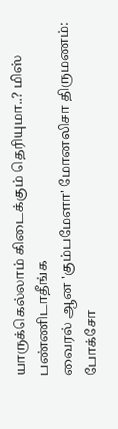யாருக்கெல்லாம் கிடைக்கும் தெரியுமா..? மிஸ் பண்ணிடாதீங்க
வைரல் ஆன 'கும்பமேளா' மோனலிசா திருமணம்: போக்சோ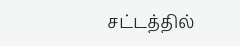சட்டத்தில்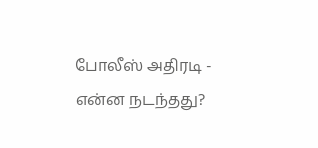போலீஸ் அதிரடி - என்ன நடந்தது?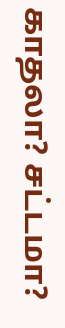காதலா? சட்டமா?